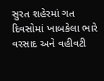સુરત શહેરમાં ગત દિવસોમાં ખાબકેલા ભારે વરસાદ અને વહીવટી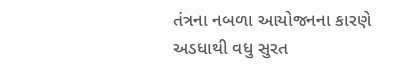તંત્રના નબળા આયોજનના કારણે અડધાથી વધુ સુરત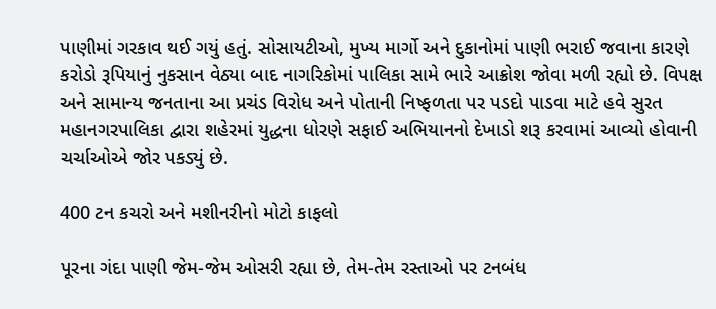પાણીમાં ગરકાવ થઈ ગયું હતું. સોસાયટીઓ, મુખ્ય માર્ગો અને દુકાનોમાં પાણી ભરાઈ જવાના કારણે કરોડો રૂપિયાનું નુકસાન વેઠ્યા બાદ નાગરિકોમાં પાલિકા સામે ભારે આક્રોશ જોવા મળી રહ્યો છે. વિપક્ષ અને સામાન્ય જનતાના આ પ્રચંડ વિરોધ અને પોતાની નિષ્ફળતા પર પડદો પાડવા માટે હવે સુરત મહાનગરપાલિકા દ્વારા શહેરમાં યુદ્ધના ધોરણે સફાઈ અભિયાનનો દેખાડો શરૂ કરવામાં આવ્યો હોવાની ચર્ચાઓએ જોર પકડ્યું છે.

400 ટન કચરો અને મશીનરીનો મોટો કાફલો

પૂરના ગંદા પાણી જેમ-જેમ ઓસરી રહ્યા છે, તેમ-તેમ રસ્તાઓ પર ટનબંધ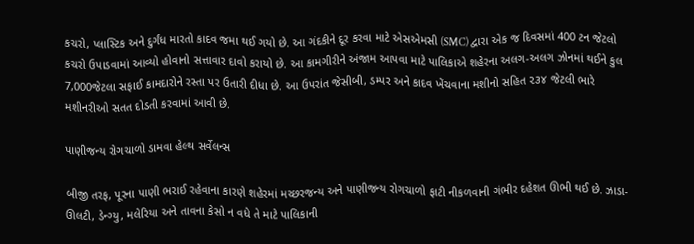કચરો, પ્લાસ્ટિક અને દુર્ગંધ મારતો કાદવ જમા થઈ ગયો છે. આ ગંદકીને દૂર કરવા માટે એસએમસી (SMC) દ્વારા એક જ દિવસમાં 400 ટન જેટલો કચરો ઉપાડવામાં આવ્યો હોવાનો સત્તાવાર દાવો કરાયો છે. આ કામગીરીને અંજામ આપવા માટે પાલિકાએ શહેરના અલગ-અલગ ઝોનમાં થઈને કુલ 7,000જેટલા સફાઈ કામદારોને રસ્તા પર ઉતારી દીધા છે. આ ઉપરાંત જેસીબી, ડમ્પર અને કાદવ ખેંચવાના મશીનો સહિત ૨૩૪ જેટલી ભારે મશીનરીઓ સતત દોડતી કરવામાં આવી છે.

પાણીજન્ય રોગચાળો ડામવા હેલ્થ સર્વેલન્સ

બીજી તરફ, પૂરના પાણી ભરાઈ રહેવાના કારણે શહેરમાં મચ્છરજન્ય અને પાણીજન્ય રોગચાળો ફાટી નીકળવાની ગંભીર દહેશત ઊભી થઈ છે. ઝાડા-ઊલટી, ડેન્ગ્યુ, મલેરિયા અને તાવના કેસો ન વધે તે માટે પાલિકાની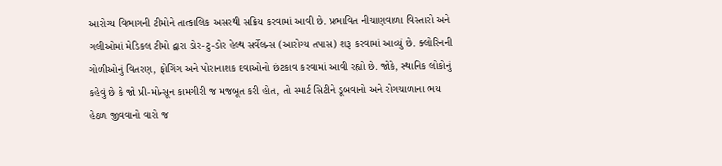આરોગ્ય વિભાગની ટીમોને તાત્કાલિક અસરથી સક્રિય કરવામાં આવી છે. પ્રભાવિત નીચાણવાળા વિસ્તારો અને ગલીઓમાં મેડિકલ ટીમો દ્વારા ડોર-ટુ-ડોર હેલ્થ સર્વેલન્સ (આરોગ્ય તપાસ) શરૂ કરવામાં આવ્યું છે. ક્લોરિનની ગોળીઓનું વિતરણ, ફોગિંગ અને પોરાનાશક દવાઓનો છંટકાવ કરવામાં આવી રહ્યો છે. જોકે, સ્થાનિક લોકોનું કહેવું છે કે જો પ્રી-મોન્સૂન કામગીરી જ મજબૂત કરી હોત, તો સ્માર્ટ સિટીને ડૂબવાનો અને રોગચાળાના ભય હેઠળ જીવવાનો વારો જ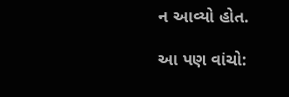ન આવ્યો હોત.

આ પણ વાંચો: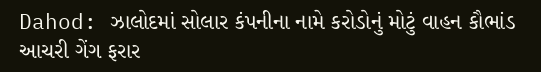Dahod: ઝાલોદમાં સોલાર કંપનીના નામે કરોડોનું મોટું વાહન કૌભાંડ આચરી ગેંગ ફરાર